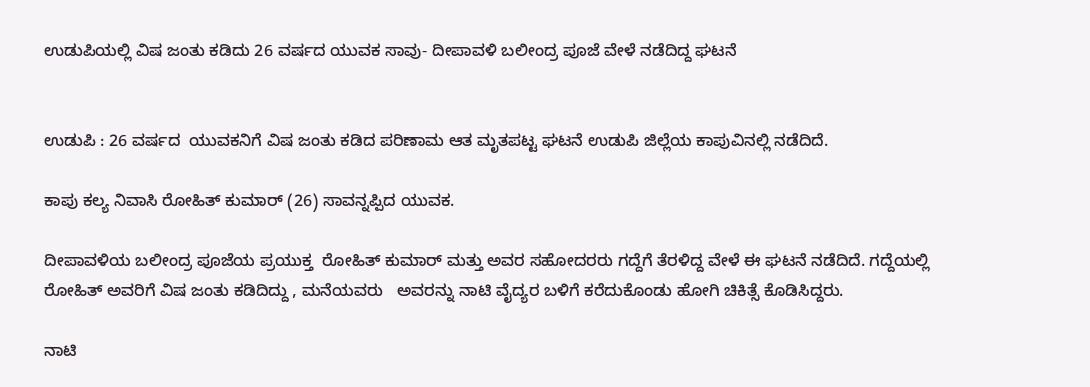ಉಡುಪಿಯಲ್ಲಿ ವಿಷ ಜಂತು ಕಡಿದು 26 ವರ್ಷದ ಯುವಕ ಸಾವು- ದೀಪಾವಳಿ ಬಲೀಂದ್ರ ಪೂಜೆ ವೇಳೆ ನಡೆದಿದ್ದ ಘಟನೆ


ಉಡುಪಿ : 26 ವರ್ಷದ  ಯುವಕನಿಗೆ ವಿಷ ಜಂತು ಕಡಿದ ಪರಿಣಾಮ ಆತ ಮೃತಪಟ್ಟ ಘಟನೆ ಉಡುಪಿ ಜಿಲ್ಲೆಯ ಕಾಪುವಿನಲ್ಲಿ ನಡೆದಿದೆ.

ಕಾಪು ಕಲ್ಯ ನಿವಾಸಿ ರೋಹಿತ್ ಕುಮಾರ್ (26) ಸಾವನ್ನಪ್ಪಿದ ಯುವಕ.

ದೀಪಾವಳಿಯ ಬಲೀಂದ್ರ ಪೂಜೆಯ ಪ್ರಯುಕ್ತ  ರೋಹಿತ್ ಕುಮಾರ್ ಮತ್ತು ಅವರ ಸಹೋದರರು ಗದ್ದೆಗೆ ತೆರಳಿದ್ದ ವೇಳೆ ಈ ಘಟನೆ ನಡೆದಿದೆ. ಗದ್ದೆಯಲ್ಲಿ ರೋಹಿತ್ ಅವರಿಗೆ ವಿಷ ಜಂತು ಕಡಿದಿದ್ದು , ಮನೆಯವರು   ಅವರನ್ನು ನಾಟಿ ವೈದ್ಯರ ಬಳಿಗೆ ಕರೆದುಕೊಂಡು ಹೋಗಿ ಚಿಕಿತ್ಸೆ ಕೊಡಿಸಿದ್ದರು.

ನಾಟಿ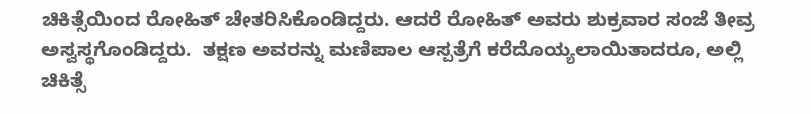ಚಿಕಿತ್ಸೆಯಿಂದ ರೋಹಿತ್ ಚೇತರಿಸಿಕೊಂಡಿದ್ದರು. ಆದರೆ ರೋಹಿತ್ ಅವರು ಶುಕ್ರವಾರ ಸಂಜೆ ತೀವ್ರ ಅಸ್ವಸ್ಥಗೊಂಡಿದ್ದರು.  ತಕ್ಷಣ ಅವರನ್ನು ಮಣಿಪಾಲ ಆಸ್ಪತ್ರೆಗೆ ಕರೆದೊಯ್ಯಲಾಯಿತಾದರೂ, ಅಲ್ಲಿ ಚಿಕಿತ್ಸೆ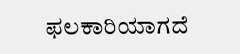ಫಲಕಾರಿಯಾಗದೆ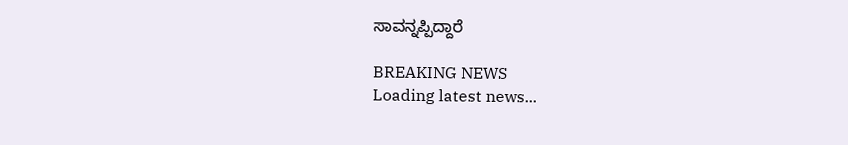ಸಾವನ್ನಪ್ಪಿದ್ದಾರೆ

BREAKING NEWS
Loading latest news...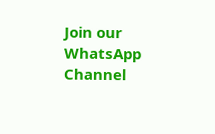Join our WhatsApp Channel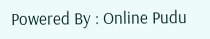Powered By : Online Pudu